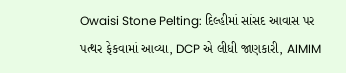Owaisi Stone Pelting: દિલ્હીમાં સાંસદ આવાસ પર પત્થર ફેકવામાં આવ્યા, DCP એ લીધી જાણકારી, AIMIM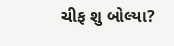ચીફ શુ બોલ્યા?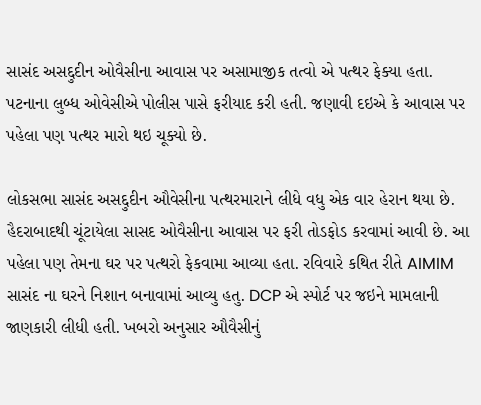સાસંદ અસદ્દુદીન ઓવૈસીના આવાસ પર અસામાજીક તત્વો એ પત્થર ફેક્યા હતા. પટનાના લુબ્ધ ઓવેસીએ પોલીસ પાસે ફરીયાદ કરી હતી. જણાવી દઇએ કે આવાસ પર પહેલા પણ પત્થર મારો થઇ ચૂક્યો છે.

લોકસભા સાસંદ અસદ્દુદીન ઔવેસીના પત્થરમારાને લીધે વધુ એક વાર હેરાન થયા છે. હૈદરાબાદથી ચૂંટાયેલા સાસદ ઓવૈસીના આવાસ પર ફરી તોડફોડ કરવામાં આવી છે. આ પહેલા પણ તેમના ઘર પર પત્થરો ફેકવામા આવ્યા હતા. રવિવારે કથિત રીતે AIMIM સાસંદ ના ઘરને નિશાન બનાવામાં આવ્યુ હતુ. DCP એ સ્પોર્ટ પર જઇને મામલાની જાણકારી લીધી હતી. ખબરો અનુસાર ઔવૈસીનું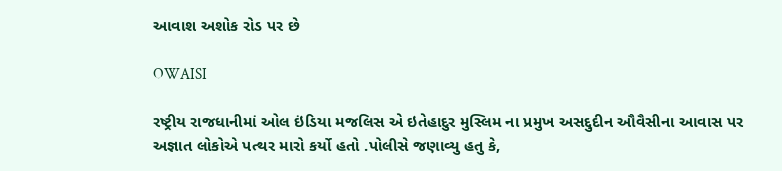આવાશ અશોક રોડ પર છે

OWAISI

રષ્ટ્રીય રાજધાનીમાં ઓલ ઇંડિયા મજલિસ એ ઇતેહાદુર મુસ્લિમ ના પ્રમુખ અસદ્દુદીન ઔવૈસીના આવાસ પર અજ્ઞાત લોકોએ પત્થર મારો કર્યો હતો .પોલીસે જણાવ્યુ હતુ કે,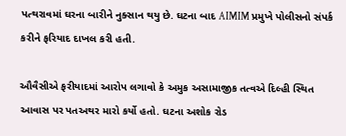પત્થરાવમાં ઘરના બારીને નુક્સાન થયુ છે. ઘટના બાદ AIMIM પ્રમુખે પોલીસનો સંપર્ક કરીને ફરિયાદ દાખલ કરી હતી.

ઔવૈસીએ ફરીયાદમાં આરોપ લગાવો કે અમુક અસામાજીક તત્વએ દિલ્હી સ્થિત આવાસ પર પતઅથર મારો કર્યો હતો. ઘટના અશોક રોડ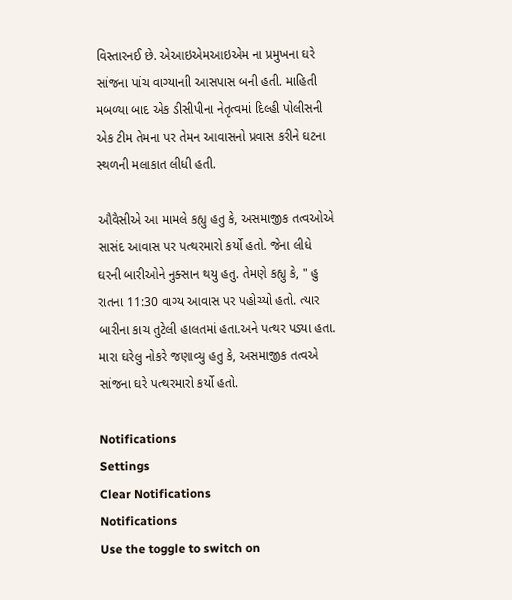વિસ્તારનઈ છે. એઆઇએમઆઇએમ ના પ્રમુખના ઘરે સાંજના પાંચ વાગ્યાનાી આસપાસ બની હતી. માહિતી મબળ્યા બાદ એક ડીસીપીના નેતૃત્વમાં દિલ્હી પોલીસની એક ટીમ તેમના પર તેમન આવાસનો પ્રવાસ કરીને ઘટના સ્થળની મલાકાત લીધી હતી.

ઔવૈસીએ આ મામલે કહ્યુ હતુ કે, અસમાજીક તત્વઓએ સાસંદ આવાસ પર પત્થરમારો કર્યો હતો. જેના લીધે ઘરની બારીઓને નુક્સાન થયુ હતુ. તેમણે કહ્યુ કે, " હુ રાતના 11:30 વાગ્ય આવાસ પર પહોચ્યો હતો. ત્યાર બારીના કાચ તુટેલી હાલતમાં હતા.અને પત્થર પડ્યા હતા. મારા ઘરેલુ નોકરે જણાવ્યુ હતુ કે, અસમાજીક તત્વએ સાંજના ઘરે પત્થરમારો કર્યો હતો.

Notifications
Settings
Clear Notifications
Notifications
Use the toggle to switch on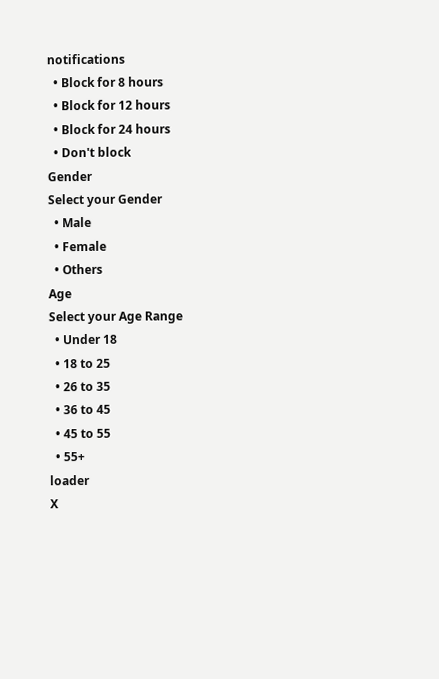notifications
  • Block for 8 hours
  • Block for 12 hours
  • Block for 24 hours
  • Don't block
Gender
Select your Gender
  • Male
  • Female
  • Others
Age
Select your Age Range
  • Under 18
  • 18 to 25
  • 26 to 35
  • 36 to 45
  • 45 to 55
  • 55+
loader
X